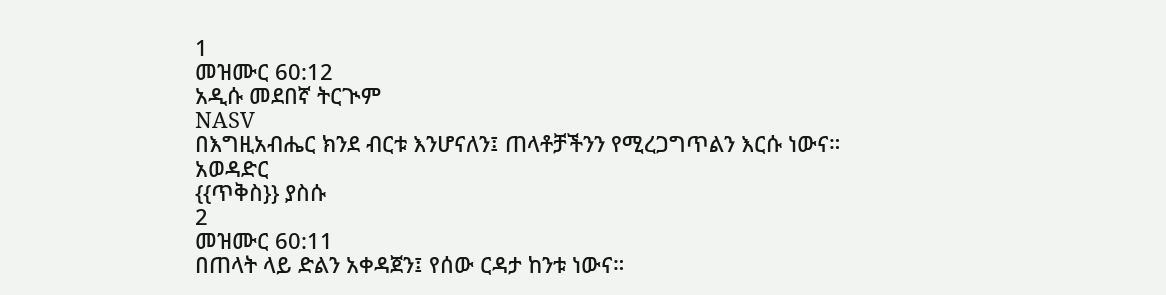1
መዝሙር 60:12
አዲሱ መደበኛ ትርጒም
NASV
በእግዚአብሔር ክንደ ብርቱ እንሆናለን፤ ጠላቶቻችንን የሚረጋግጥልን እርሱ ነውና።
አወዳድር
{{ጥቅስ}} ያስሱ
2
መዝሙር 60:11
በጠላት ላይ ድልን አቀዳጀን፤ የሰው ርዳታ ከንቱ ነውና።